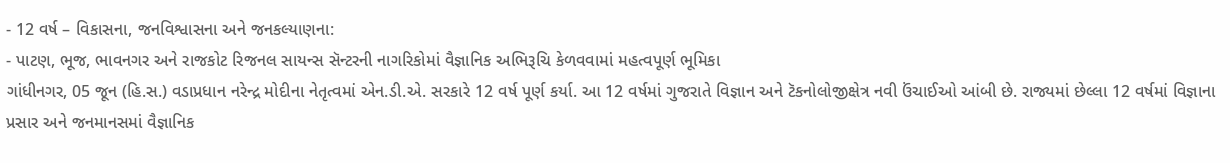- 12 વર્ષ – વિકાસના, જનવિશ્વાસના અને જનકલ્યાણના:
- પાટણ, ભૂજ, ભાવનગર અને રાજકોટ રિજનલ સાયન્સ સૅન્ટરની નાગરિકોમાં વૈજ્ઞાનિક અભિરૂચિ કેળવવામાં મહત્વપૂર્ણ ભૂમિકા
ગાંધીનગર, 05 જૂન (હિ.સ.) વડાપ્રધાન નરેન્દ્ર મોદીના નેતૃત્વમાં એન.ડી.એ. સરકારે 12 વર્ષ પૂર્ણ કર્યા. આ 12 વર્ષમાં ગુજરાતે વિજ્ઞાન અને ટૅકનોલોજીક્ષેત્ર નવી ઉંચાઈઓ આંબી છે. રાજ્યમાં છેલ્લા 12 વર્ષમાં વિજ્ઞાના પ્રસાર અને જનમાનસમાં વૈજ્ઞાનિક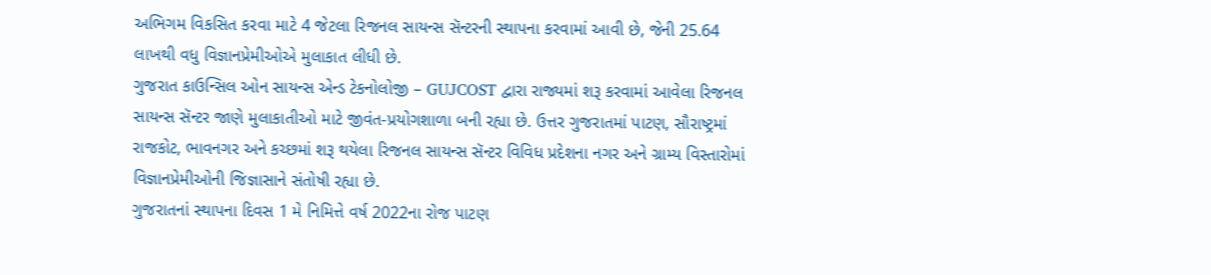અભિગમ વિકસિત કરવા માટે 4 જેટલા રિજનલ સાયન્સ સૅન્ટરની સ્થાપના કરવામાં આવી છે, જેની 25.64 લાખથી વધુ વિજ્ઞાનપ્રેમીઓએ મુલાકાત લીધી છે.
ગુજરાત કાઉન્સિલ ઓન સાયન્સ એન્ડ ટેકનોલોજી – GUJCOST દ્વારા રાજ્યમાં શરૂ કરવામાં આવેલા રિજનલ સાયન્સ સૅન્ટર જાણે મુલાકાતીઓ માટે જીવંત-પ્રયોગશાળા બની રહ્યા છે. ઉત્તર ગુજરાતમાં પાટણ, સૌરાષ્ટ્રમાં રાજકોટ, ભાવનગર અને કચ્છમાં શરૂ થયેલા રિજનલ સાયન્સ સૅન્ટર વિવિધ પ્રદેશના નગર અને ગ્રામ્ય વિસ્તારોમાં વિજ્ઞાનપ્રેમીઓની જિજ્ઞાસાને સંતોષી રહ્યા છે.
ગુજરાતનાં સ્થાપના દિવસ 1 મે નિમિત્તે વર્ષ 2022ના રોજ પાટણ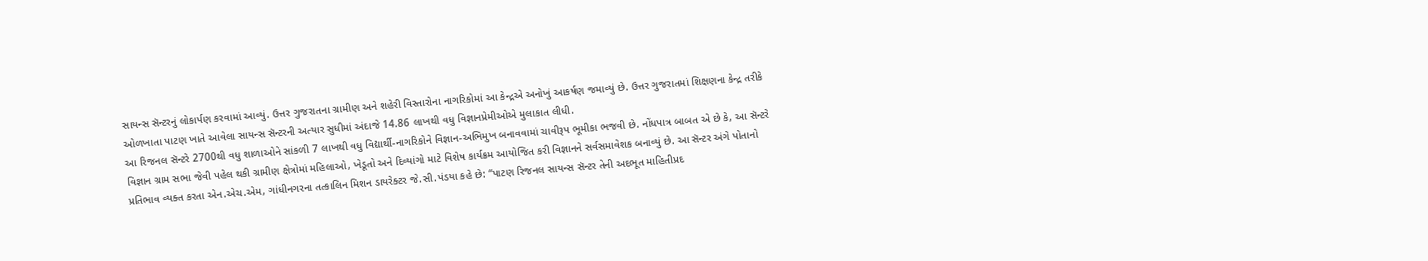સાયન્સ સૅન્ટરનું લોકાર્પણ કરવામાં આવ્યું. ઉત્તર ગુજરાતના ગ્રામીણ અને શહેરી વિસ્તારોના નાગરિકોમાં આ કેન્દ્રએ અનોખું આકર્ષણ જમાવ્યું છે. ઉત્તર ગુજરાતમાં શિક્ષણના કેન્દ્ર તરીકે ઓળખાતા પાટણ ખાતે આવેલા સાયન્સ સૅન્ટરની અત્યાર સુધીમાં અંદાજે 14.86 લાખથી વધુ વિજ્ઞાનપ્રેમીઓએ મુલાકાત લીધી.
આ રિજનલ સૅન્ટરે 2700થી વધુ શાળાઓને સાંકળી 7 લાખથી વધુ વિદ્યાર્થી-નાગરિકોને વિજ્ઞાન-અભિમુખ બનાવવામાં ચાવીરૂપ ભૂમીકા ભજવી છે. નોંધપાત્ર બાબત એ છે કે, આ સૅન્ટરે વિજ્ઞાન ગ્રામ સભા જેવી પહેલ થકી ગ્રામીણ ક્ષેત્રોમાં મહિલાઓ, ખેડૂતો અને દિવ્યાંગો માટે વિશેષ કાર્યક્રમ આયોજિત કરી વિજ્ઞાનને સર્વસમાવેશક બનાવ્યું છે. આ સૅન્ટર અંગે પોતાનો પ્રતિભાવ વ્યક્ત કરતા એન.એચ.એમ, ગાંધીનગરના તત્કાલિન મિશન ડાયરેક્ટર જે.સી.પંડયા કહે છે: “પાટણ રિજનલ સાયન્સ સૅન્ટર તેની અદભૂત માહિતીપ્રદ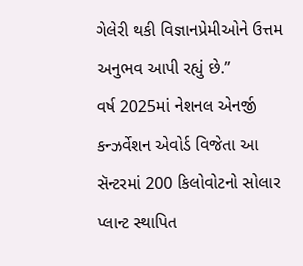ગેલેરી થકી વિજ્ઞાનપ્રેમીઓને ઉત્તમ અનુભવ આપી રહ્યું છે.”
વર્ષ 2025માં નેશનલ એનર્જી કન્ઝર્વેશન એવોર્ડ વિજેતા આ સૅન્ટરમાં 200 કિલોવોટનો સોલાર પ્લાન્ટ સ્થાપિત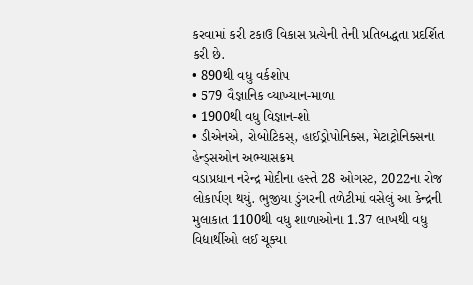કરવામાં કરી ટકાઉ વિકાસ પ્રત્યેની તેની પ્રતિબદ્ધતા પ્રદર્શિત કરી છે.
• 890થી વધુ વર્કશોપ
• 579 વૈજ્ઞાનિક વ્યાખ્યાન-માળા
• 1900થી વધુ વિજ્ઞાન-શો
• ડીએનએ, રોબોટિકસ્, હાઈડ્રોપોનિક્સ, મેટાટ્રોનિક્સના હેન્ડ્સઓન અભ્યાસક્રમ
વડાપ્રધાન નરેન્દ્ર મોદીના હસ્તે 28 ઓગસ્ટ, 2022ના રોજ લોકાર્પણ થયું. ભુજીયા ડુંગરની તળેટીમાં વસેલું આ કેન્દ્રની મુલાકાત 1100થી વધુ શાળાઓના 1.37 લાખથી વધુ વિદ્યાર્થીઓ લઈ ચૂક્યા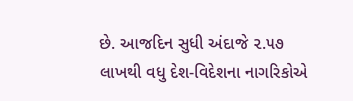છે. આજદિન સુધી અંદાજે ૨.૫૭ લાખથી વધુ દેશ-વિદેશના નાગરિકોએ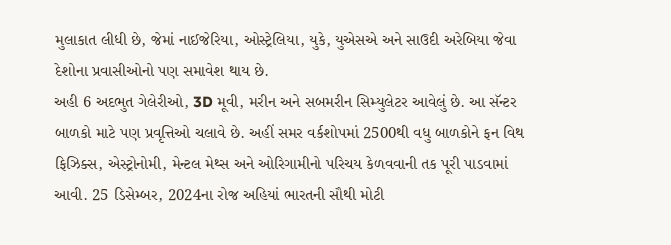મુલાકાત લીધી છે, જેમાં નાઈજેરિયા, ઓસ્ટ્રેલિયા, યુકે, યુએસએ અને સાઉદી અરેબિયા જેવા દેશોના પ્રવાસીઓનો પણ સમાવેશ થાય છે.
અહી 6 અદભુત ગેલેરીઓ, 3D મૂવી, મરીન અને સબમરીન સિમ્યુલેટર આવેલું છે. આ સૅન્ટર બાળકો માટે પણ પ્રવૃત્તિઓ ચલાવે છે. અહીં સમર વર્કશોપમાં 2500થી વધુ બાળકોને ફન વિથ ફિઝિક્સ, એસ્ટ્રોનોમી, મેન્ટલ મેથ્સ અને ઓરિગામીનો પરિચય કેળવવાની તક પૂરી પાડવામાં આવી. 25 ડિસેમ્બર, 2024ના રોજ અહિયાં ભારતની સૌથી મોટી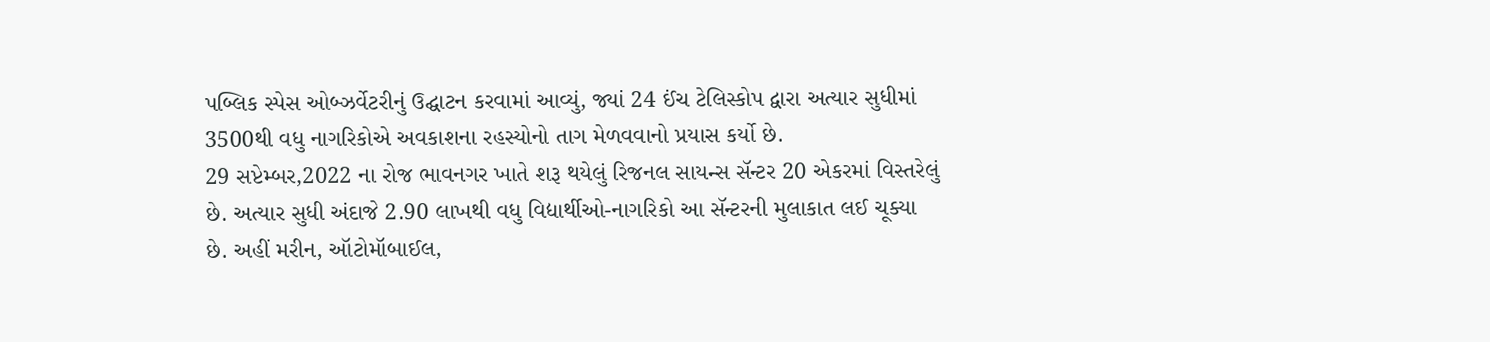પબ્લિક સ્પેસ ઓબ્ઝર્વેટરીનું ઉદ્ઘાટન કરવામાં આવ્યું, જ્યાં 24 ઈંચ ટેલિસ્કોપ દ્વારા અત્યાર સુધીમાં 3500થી વધુ નાગરિકોએ અવકાશના રહસ્યોનો તાગ મેળવવાનો પ્રયાસ કર્યો છે.
29 સપ્ટેમ્બર,2022 ના રોજ ભાવનગર ખાતે શરૂ થયેલું રિજનલ સાયન્સ સૅન્ટર 20 એકરમાં વિસ્તરેલું છે. અત્યાર સુધી અંદાજે 2.90 લાખથી વધુ વિદ્યાર્થીઓ-નાગરિકો આ સૅન્ટરની મુલાકાત લઈ ચૂક્યા છે. અહીં મરીન, ઑટોમૉબાઈલ,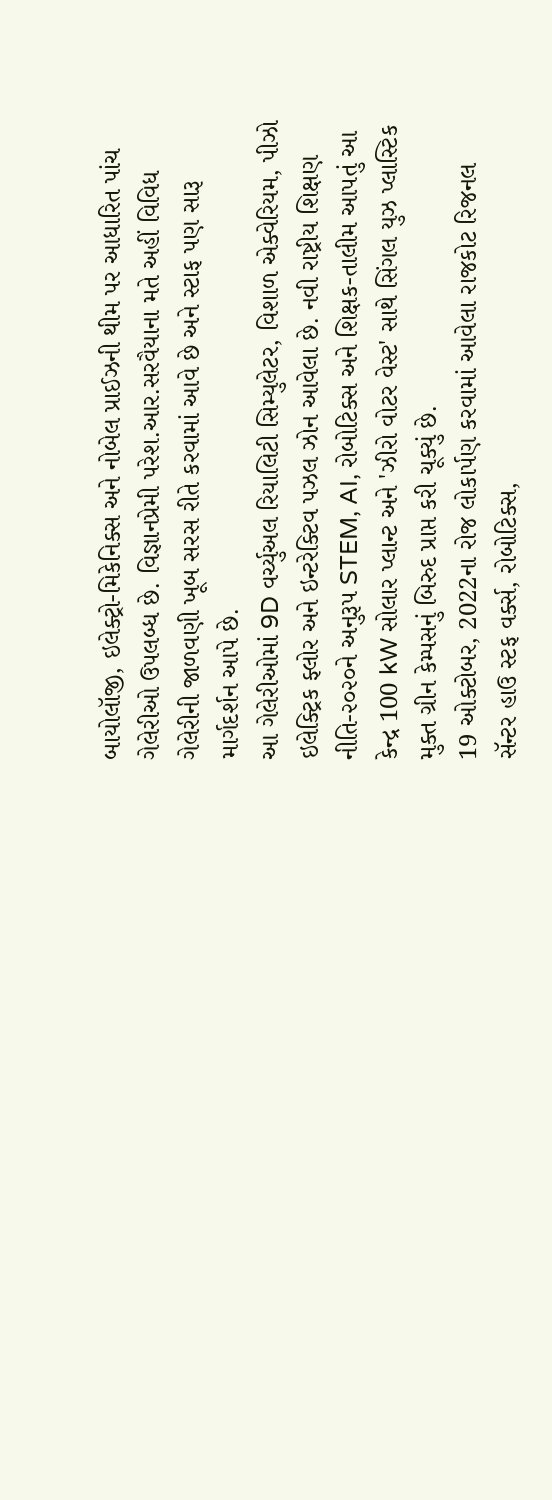બાયોલૉજી, ઇલેક્ટ્રો-મિકેનિક્સ અને નોબેલ પ્રાઈઝની થીમ પર આધારિત પાંચ ગેલેરીઓ ઉપલબ્ધ છે. વિજ્ઞાનપ્રેમી પરેશ.આર.સરવૈયાના મતે અહીં વિવિધ ગેલેરીની જાળવણી ખૂબ સરસ રીતે કરવામાં આવે છે અને સ્ટાફ પણ સારૂ માર્ગદર્શન આપે છે.
આ ગેલેરીઓમાં 9D વર્ચ્યુઅલ રિયાલિટી સિમ્યુલેટર, વિશાળ એક્વેરિયમ, પીઝો ઇલેક્ટ્રિક ફ્લોર અને ઇન્ટરેક્ટિવ પઝલ ઝોન આવેલા છે. નવી રાષ્ટ્રીય શિક્ષણ નીતિ-૨૦૨૦ને અનુરૂપ STEM, AI, રોબોટિક્સ અને શિક્ષક-તાલીમ આપતું આ કેન્દ્ર 100 kW સોલાર પ્લાન્ટ અને 'ઝીરો વોટર વેસ્ટ' સાથે સિંગલ યુઝ પ્લાસ્ટિક મુક્ત ગ્રીન કેમ્પસનું બિરુદ પ્રાપ્ત કરી ચૂક્યું છે.
19 ઓક્ટોબર, 2022ના રોજ લોકાર્પણ કરવામાં આવેલા રાજકોટ રિજનલ સૅન્ટર હાઉ સ્ટફ વર્ક્સ, રોબોટિક્સ,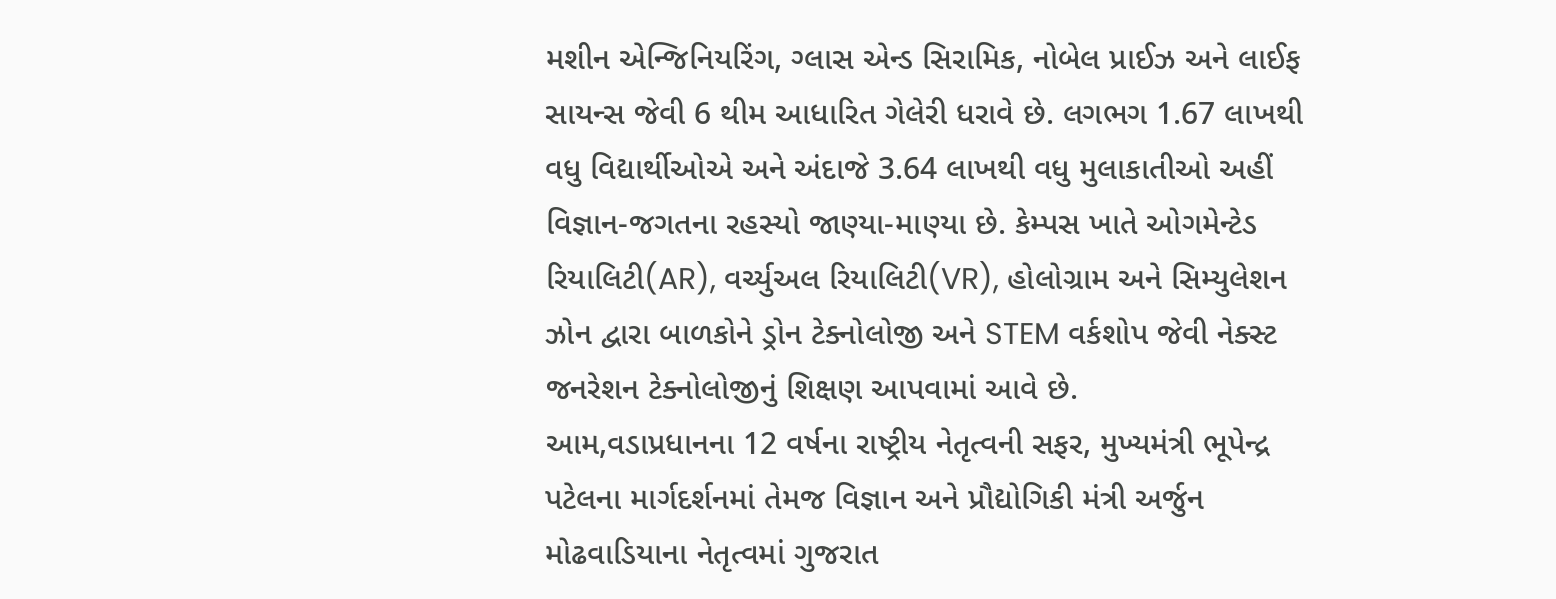મશીન એન્જિનિયરિંગ, ગ્લાસ એન્ડ સિરામિક, નોબેલ પ્રાઈઝ અને લાઈફ સાયન્સ જેવી 6 થીમ આધારિત ગેલેરી ધરાવે છે. લગભગ 1.67 લાખથી વધુ વિદ્યાર્થીઓએ અને અંદાજે 3.64 લાખથી વધુ મુલાકાતીઓ અહીં વિજ્ઞાન-જગતના રહસ્યો જાણ્યા-માણ્યા છે. કેમ્પસ ખાતે ઓગમેન્ટેડ રિયાલિટી(AR), વર્ચ્યુઅલ રિયાલિટી(VR), હોલોગ્રામ અને સિમ્યુલેશન ઝોન દ્વારા બાળકોને ડ્રોન ટેક્નોલોજી અને STEM વર્કશોપ જેવી નેક્સ્ટ જનરેશન ટેક્નોલોજીનું શિક્ષણ આપવામાં આવે છે.
આમ,વડાપ્રધાનના 12 વર્ષના રાષ્ટ્રીય નેતૃત્વની સફર, મુખ્યમંત્રી ભૂપેન્દ્ર પટેલના માર્ગદર્શનમાં તેમજ વિજ્ઞાન અને પ્રૌદ્યોગિકી મંત્રી અર્જુન મોઢવાડિયાના નેતૃત્વમાં ગુજરાત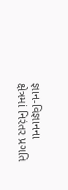જ્ઞાન-વિજ્ઞાનના ક્ષેત્રમાં નિરંતર પ્રગતિ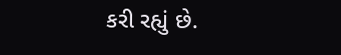કરી રહ્યું છે.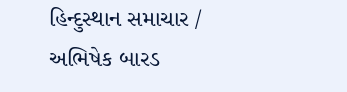હિન્દુસ્થાન સમાચાર / અભિષેક બારડ